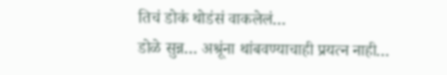तिचं डोकं थोडंसं वाकलेलं…
डोळे सुन्न… अश्रूंना थांबवण्याचाही प्रयत्न नाही…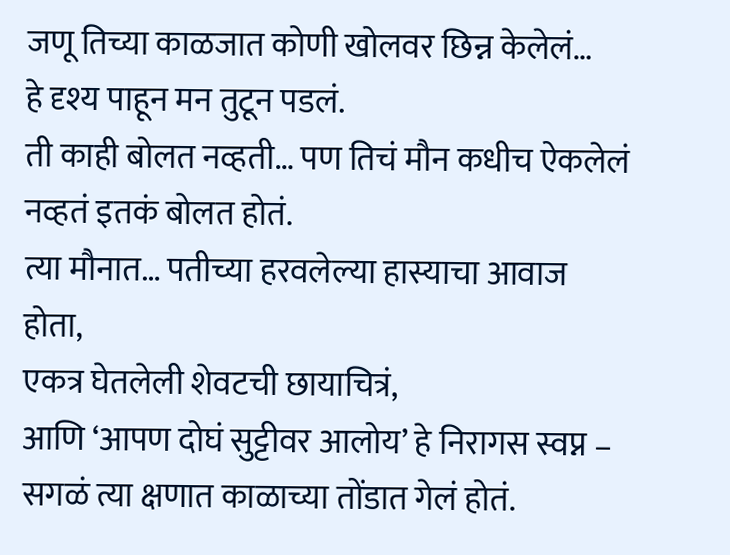जणू तिच्या काळजात कोणी खोलवर छिन्न केलेलं…
हे दृश्य पाहून मन तुटून पडलं.
ती काही बोलत नव्हती… पण तिचं मौन कधीच ऐकलेलं नव्हतं इतकं बोलत होतं.
त्या मौनात… पतीच्या हरवलेल्या हास्याचा आवाज होता,
एकत्र घेतलेली शेवटची छायाचित्रं,
आणि ‘आपण दोघं सुट्टीवर आलोय’ हे निरागस स्वप्न –
सगळं त्या क्षणात काळाच्या तोंडात गेलं होतं.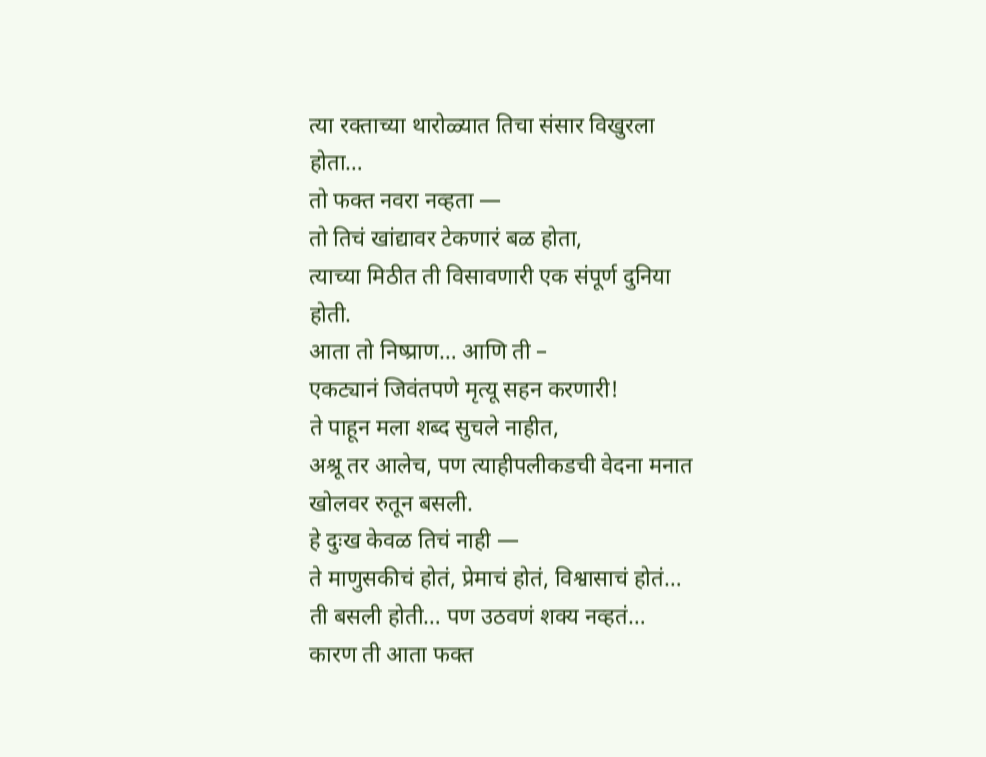त्या रक्ताच्या थारोळ्यात तिचा संसार विखुरला होता…
तो फक्त नवरा नव्हता —
तो तिचं खांद्यावर टेकणारं बळ होता,
त्याच्या मिठीत ती विसावणारी एक संपूर्ण दुनिया होती.
आता तो निष्प्राण… आणि ती –
एकट्यानं जिवंतपणे मृत्यू सहन करणारी!
ते पाहून मला शब्द सुचले नाहीत,
अश्रू तर आलेच, पण त्याहीपलीकडची वेदना मनात खोलवर रुतून बसली.
हे दुःख केवळ तिचं नाही —
ते माणुसकीचं होतं, प्रेमाचं होतं, विश्वासाचं होतं…
ती बसली होती… पण उठवणं शक्य नव्हतं…
कारण ती आता फक्त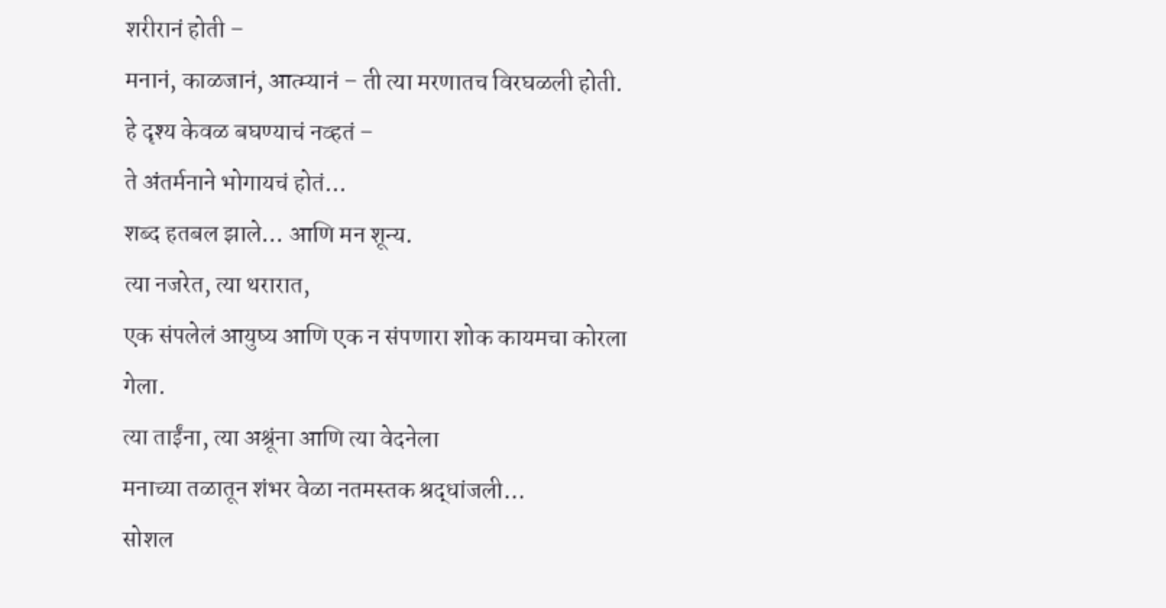शरीरानं होती –
मनानं, काळजानं, आत्म्यानं – ती त्या मरणातच विरघळली होती.
हे दृश्य केवळ बघण्याचं नव्हतं –
ते अंतर्मनाने भोगायचं होतं…
शब्द हतबल झाले… आणि मन शून्य.
त्या नजरेत, त्या थरारात,
एक संपलेलं आयुष्य आणि एक न संपणारा शोक कायमचा कोरला गेला.
त्या ताईंना, त्या अश्रूंना आणि त्या वेदनेला
मनाच्या तळातून शंभर वेळा नतमस्तक श्रद्धांजली…
सोशल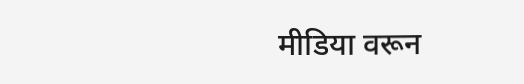मीडिया वरून